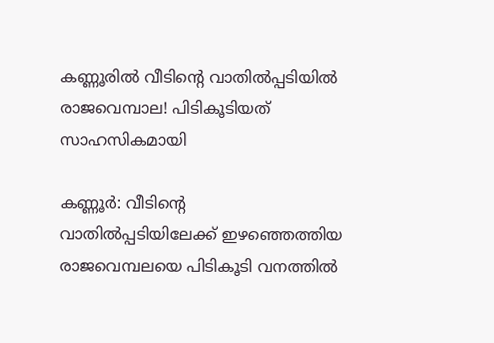കണ്ണൂരില്‍ വീടിന്റെ വാതില്‍പ്പടിയില്‍ രാജവെമ്പാല! പിടികൂടിയത് സാഹസികമായി

കണ്ണൂര്‍: വീടിന്റെ വാതില്‍പ്പടിയിലേക്ക് ഇഴഞ്ഞെത്തിയ രാജവെമ്പലയെ പിടികൂടി വനത്തില്‍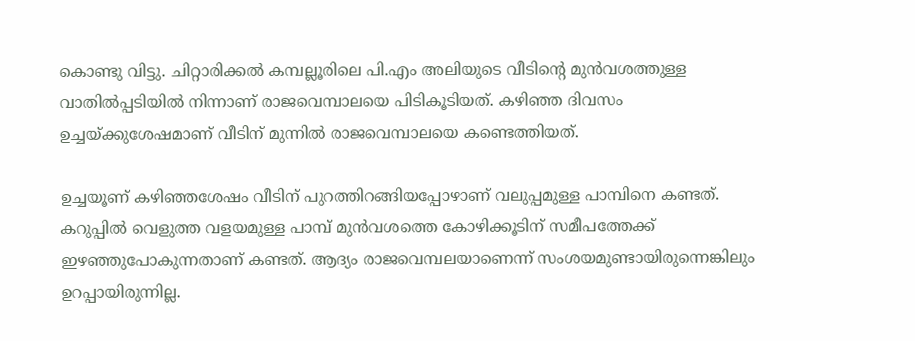കൊണ്ടു വിട്ടു. ചിറ്റാരിക്കല്‍ കമ്പല്ലൂരിലെ പി.എം അലിയുടെ വീടിന്റെ മുന്‍വശത്തുള്ള വാതില്‍പ്പടിയില്‍ നിന്നാണ് രാജവെമ്പാലയെ പിടികൂടിയത്. കഴിഞ്ഞ ദിവസം ഉച്ചയ്ക്കുശേഷമാണ് വീടിന് മുന്നില്‍ രാജവെമ്പാലയെ കണ്ടെത്തിയത്.

ഉച്ചയൂണ് കഴിഞ്ഞശേഷം വീടിന് പുറത്തിറങ്ങിയപ്പോഴാണ് വലുപ്പമുള്ള പാമ്പിനെ കണ്ടത്. കറുപ്പില്‍ വെളുത്ത വളയമുള്ള പാമ്പ് മുന്‍വശത്തെ കോഴിക്കൂടിന് സമീപത്തേക്ക് ഇഴഞ്ഞുപോകുന്നതാണ് കണ്ടത്. ആദ്യം രാജവെമ്പലയാണെന്ന് സംശയമുണ്ടായിരുന്നെങ്കിലും ഉറപ്പായിരുന്നില്ല.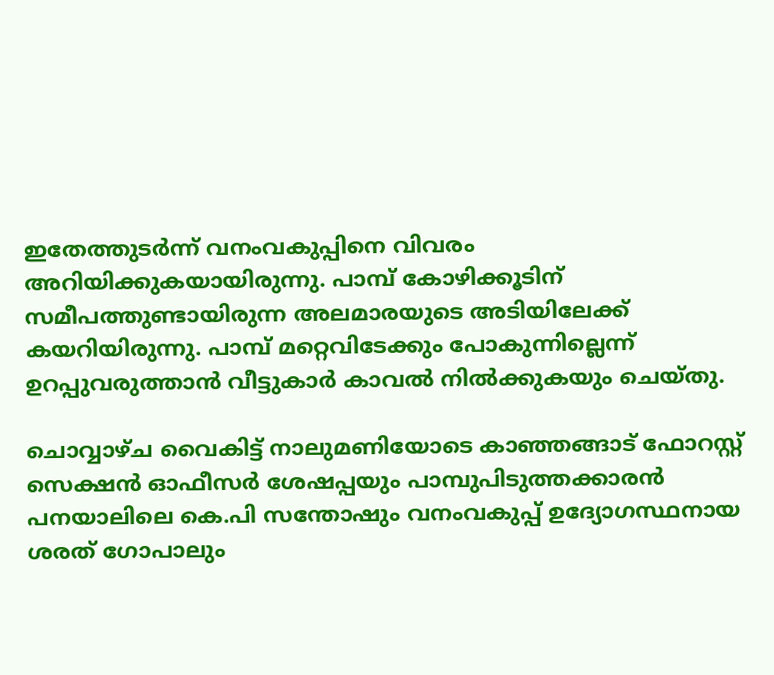ഇതേത്തുടര്‍ന്ന് വനംവകുപ്പിനെ വിവരം അറിയിക്കുകയായിരുന്നു. പാമ്പ് കോഴിക്കൂടിന് സമീപത്തുണ്ടായിരുന്ന അലമാരയുടെ അടിയിലേക്ക് കയറിയിരുന്നു. പാമ്പ് മറ്റെവിടേക്കും പോകുന്നില്ലെന്ന് ഉറപ്പുവരുത്താന്‍ വീട്ടുകാര്‍ കാവല്‍ നില്‍ക്കുകയും ചെയ്തു.

ചൊവ്വാഴ്ച വൈകിട്ട് നാലുമണിയോടെ കാഞ്ഞങ്ങാട് ഫോറസ്റ്റ് സെക്ഷന്‍ ഓഫീസര്‍ ശേഷപ്പയും പാമ്പുപിടുത്തക്കാരന്‍ പനയാലിലെ കെ.പി സന്തോഷും വനംവകുപ്പ് ഉദ്യോഗസ്ഥനായ ശരത് ഗോപാലും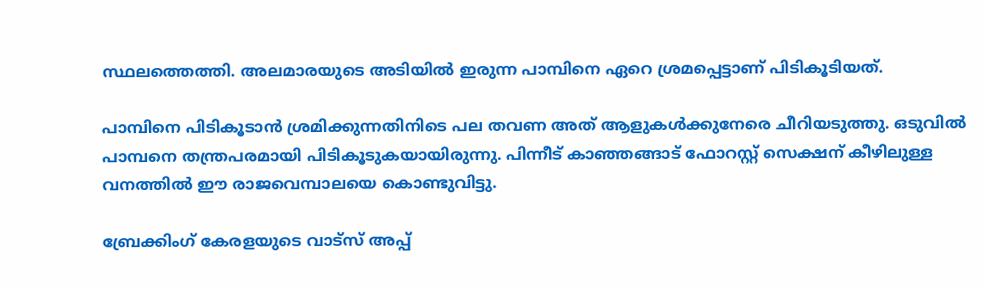സ്ഥലത്തെത്തി. അലമാരയുടെ അടിയില്‍ ഇരുന്ന പാമ്പിനെ ഏറെ ശ്രമപ്പെട്ടാണ് പിടികൂടിയത്.

പാമ്പിനെ പിടികൂടാന്‍ ശ്രമിക്കുന്നതിനിടെ പല തവണ അത് ആളുകള്‍ക്കുനേരെ ചീറിയടുത്തു. ഒടുവില്‍ പാമ്പനെ തന്ത്രപരമായി പിടികൂടുകയായിരുന്നു. പിന്നീട് കാഞ്ഞങ്ങാട് ഫോറസ്റ്റ് സെക്ഷന് കീഴിലുള്ള വനത്തില്‍ ഈ രാജവെമ്പാലയെ കൊണ്ടുവിട്ടു.

ബ്രേക്കിംഗ് കേരളയുടെ വാട്സ് അപ്പ്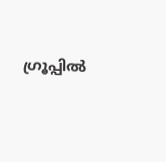ഗ്രൂപ്പിൽ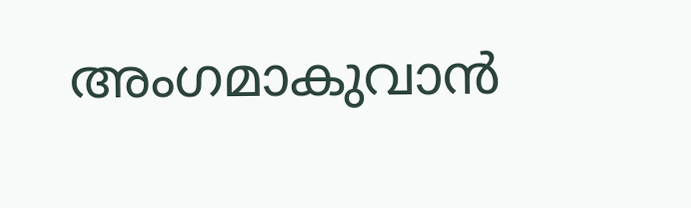അംഗമാകുവാൻ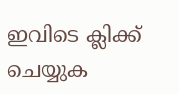ഇവിടെ ക്ലിക്ക് ചെയ്യുക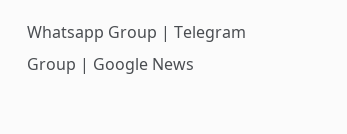Whatsapp Group | Telegram Group | Google News